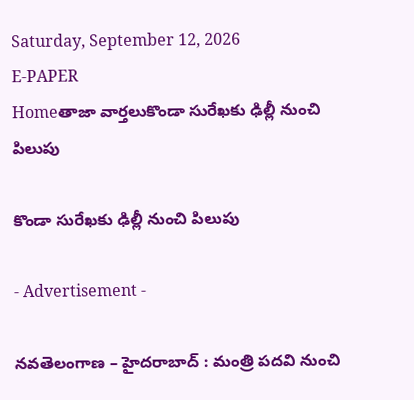Saturday, September 12, 2026
E-PAPER
Homeతాజా వార్తలుకొండా సురేఖకు ఢిల్లీ నుంచి పిలుపు

కొండా సురేఖకు ఢిల్లీ నుంచి పిలుపు

- Advertisement -

నవతెలంగాణ – హైదరాబాద్ : మంత్రి పదవి నుంచి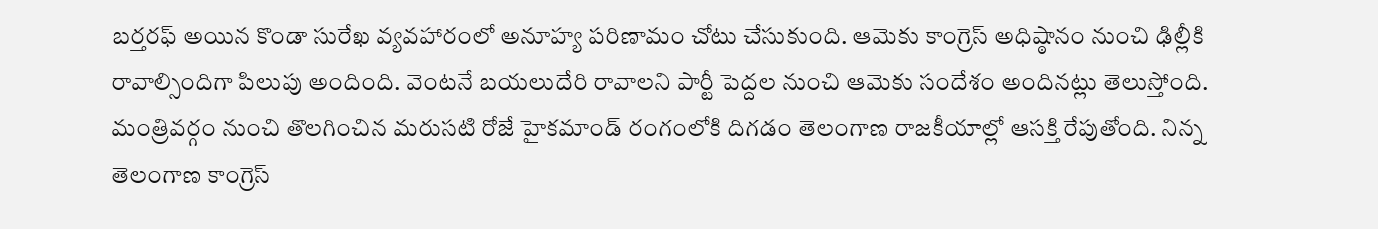బర్తరఫ్ అయిన కొండా సురేఖ వ్యవహారంలో అనూహ్య పరిణామం చోటు చేసుకుంది. ఆమెకు కాంగ్రెస్ అధిష్ఠానం నుంచి ఢిల్లీకి రావాల్సిందిగా పిలుపు అందింది. వెంటనే బయలుదేరి రావాలని పార్టీ పెద్దల నుంచి ఆమెకు సందేశం అందినట్లు తెలుస్తోంది. మంత్రివర్గం నుంచి తొలగించిన మరుసటి రోజే హైకమాండ్ రంగంలోకి దిగడం తెలంగాణ రాజకీయాల్లో ఆసక్తి రేపుతోంది. నిన్న తెలంగాణ కాంగ్రెస్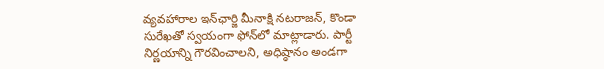వ్యవహారాల ఇన్‌ఛార్జి మీనాక్షి నటరాజన్, కొండా సురేఖతో స్వయంగా ఫోన్‌లో మాట్లాడారు. పార్టీ నిర్ణయాన్ని గౌరవించాలని, అధిష్ఠానం అండగా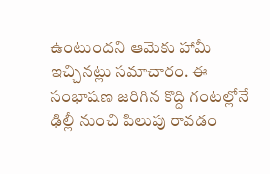ఉంటుందని ఆమెకు హామీ ఇచ్చినట్లు సమాచారం. ఈ సంభాషణ జరిగిన కొద్ది గంటల్లోనే ఢిల్లీ నుంచి పిలుపు రావడం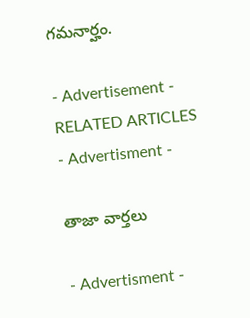గమనార్హం.

- Advertisement -
RELATED ARTICLES
- Advertisment -

తాజా వార్తలు

- Advertisment -